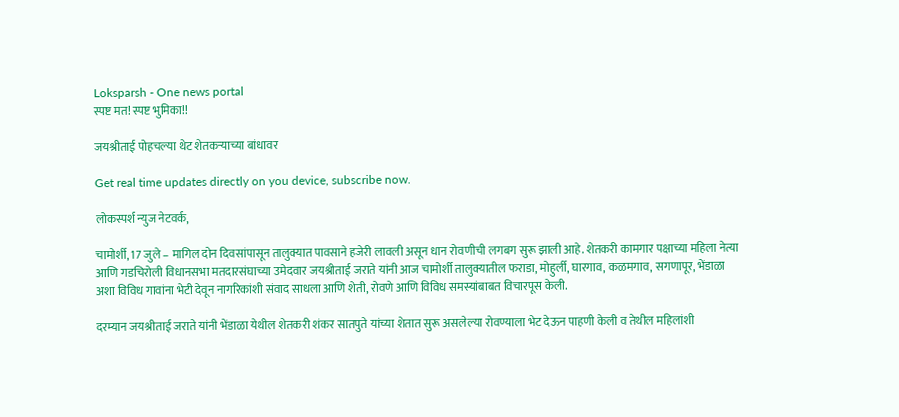Loksparsh - One news portal
स्पष्ट मत! स्पष्ट भुमिका!!

जयश्रीताई पोहचल्या थेट शेतकऱ्याच्या बांधावर

Get real time updates directly on you device, subscribe now.

लोकस्पर्श न्युज नेटवर्क,

चामोर्शी, 17 जुले – मागिल दोन दिवसांपासून तालुक्यात पावसाने हजेरी लावली असून धान रोवणीची लगबग सुरू झाली आहे. शेतकरी कामगार पक्षाच्या महिला नेत्या आणि गडचिरोली विधानसभा मतदारसंघाच्या उमेदवार जयश्रीताई जराते यांनी आज चामोर्शी तालुक्यातील फराडा, मोहुर्ली, घारगाव, कळमगाव, सगणापूर, भेंडाळा अशा विविध गावांना भेटी देवून नागरिकांशी संवाद साधला आणि शेती, रोवणे आणि विविध समस्यांबाबत विचारपूस केली.

दरम्यान जयश्रीताई जराते यांनी भेंडाळा येथील शेतकरी शंकर सातपुते यांच्या शेतात सुरू असलेल्या रोवण्याला भेट देऊन पाहणी केली व तेथील महिलांशी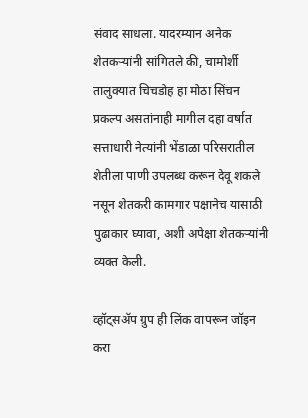संवाद साधला. यादरम्यान अनेक शेतकऱ्यांनी सांगितले की, चामोर्शी तालुक्यात चिचडोह हा मोठा सिंचन प्रकल्प असतांनाही मागील दहा वर्षात सत्ताधारी नेत्यांनी भेंडाळा परिसरातील शेतीला पाणी उपलब्ध करून देवू शकले नसून शेतकरी कामगार पक्षानेच यासाठी पुढाकार घ्यावा, अशी अपेक्षा शेतकऱ्यांनी व्यक्त केली.

व्हॉट्सॲप ग्रुप ही लिंक वापरून जॉइन करा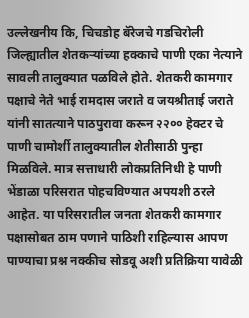उल्लेखनीय कि, चिचडोह बॅरेजचे गडचिरोली जिल्ह्यातील शेतकऱ्यांच्या हक्काचे पाणी एका नेत्याने सावली तालुक्यात पळविले होते. शेतकरी कामगार पक्षाचे नेते भाई रामदास जराते व जयश्रीताई जराते यांनी सातत्याने पाठपुरावा करून २२०० हेक्टर चे पाणी चामोर्शी तालुक्यातील शेतीसाठी पुन्हा मिळविले. मात्र सत्ताधारी लोकप्रतिनिधी हे पाणी भेंडाळा परिसरात पोहचविण्यात अपयशी ठरले आहेत. या परिसरातील जनता शेतकरी कामगार पक्षासोबत ठाम पणाने पाठिशी राहिल्यास आपण पाण्याचा प्रश्न नक्कीच सोडवू अशी प्रतिक्रिया यावेळी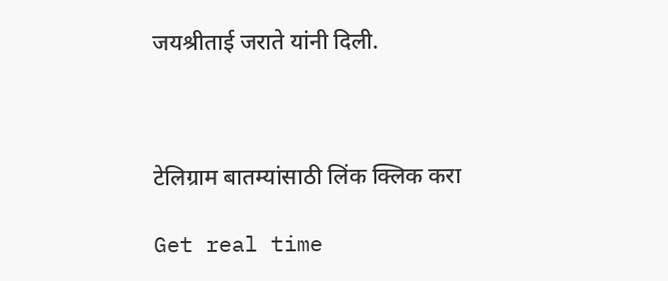जयश्रीताई जराते यांनी दिली.



टेलिग्राम बातम्यांसाठी लिंक क्लिक करा

Get real time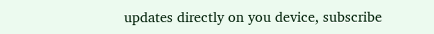updates directly on you device, subscribe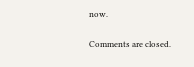now.

Comments are closed.